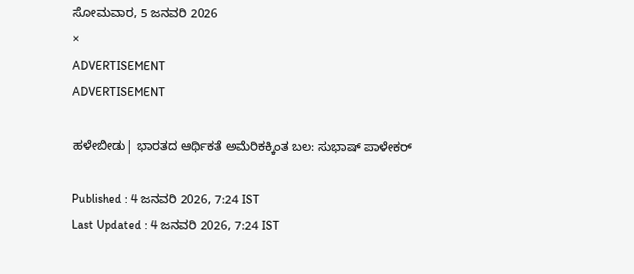ಸೋಮವಾರ, 5 ಜನವರಿ 2026
×
ADVERTISEMENT
ADVERTISEMENT

ಹಳೇಬೀಡು| ಭಾರತದ ಆರ್ಥಿಕತೆ ಅಮೆರಿಕಕ್ಕಿಂತ ಬಲ: ಸುಭಾಷ್ ಪಾಳೇಕರ್

Published : 4 ಜನವರಿ 2026, 7:24 IST
Last Updated : 4 ಜನವರಿ 2026, 7:24 IST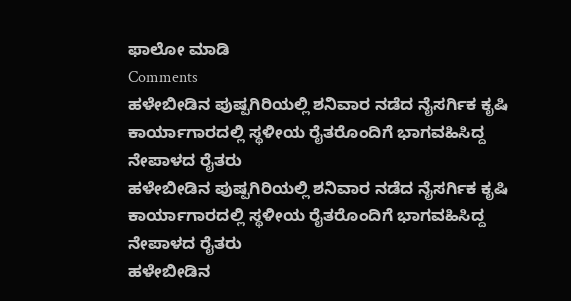ಫಾಲೋ ಮಾಡಿ
Comments
ಹಳೇಬೀಡಿನ ಪುಷ್ಪಗಿರಿಯಲ್ಲಿ ಶನಿವಾರ ನಡೆದ ನೈಸರ್ಗಿಕ ಕೃಷಿ ಕಾರ್ಯಾಗಾರದಲ್ಲಿ ಸ್ಥಳೀಯ ರೈತರೊಂದಿಗೆ ಭಾಗವಹಿಸಿದ್ದ ನೇಪಾಳದ ರೈತರು
ಹಳೇಬೀಡಿನ ಪುಷ್ಪಗಿರಿಯಲ್ಲಿ ಶನಿವಾರ ನಡೆದ ನೈಸರ್ಗಿಕ ಕೃಷಿ ಕಾರ್ಯಾಗಾರದಲ್ಲಿ ಸ್ಥಳೀಯ ರೈತರೊಂದಿಗೆ ಭಾಗವಹಿಸಿದ್ದ ನೇಪಾಳದ ರೈತರು
ಹಳೇಬೀಡಿನ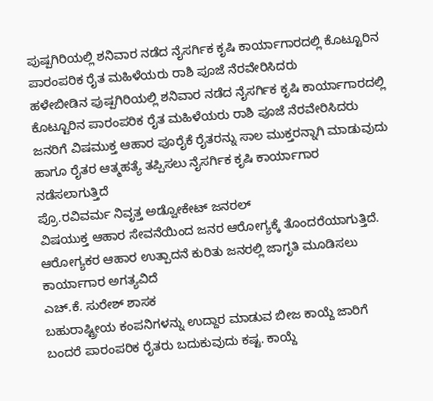ಪುಷ್ಪಗಿರಿಯಲ್ಲಿ ಶನಿವಾರ ನಡೆದ ನೈಸರ್ಗಿಕ ಕೃಷಿ ಕಾರ್ಯಾಗಾರದಲ್ಲಿ ಕೊಟ್ಟೂರಿನ ಪಾರಂಪರಿಕ ರೈತ ಮಹಿಳೆಯರು ರಾಶಿ ಪೂಜೆ ನೆರವೇರಿಸಿದರು
ಹಳೇಬೀಡಿನ ಪುಷ್ಪಗಿರಿಯಲ್ಲಿ ಶನಿವಾರ ನಡೆದ ನೈಸರ್ಗಿಕ ಕೃಷಿ ಕಾರ್ಯಾಗಾರದಲ್ಲಿ ಕೊಟ್ಟೂರಿನ ಪಾರಂಪರಿಕ ರೈತ ಮಹಿಳೆಯರು ರಾಶಿ ಪೂಜೆ ನೆರವೇರಿಸಿದರು
ಜನರಿಗೆ ವಿಷಮುಕ್ತ ಆಹಾರ ಪೂರೈಕೆ ರೈತರನ್ನು ಸಾಲ ಮುಕ್ತರನ್ನಾಗಿ ಮಾಡುವುದು ಹಾಗೂ ರೈತರ ಆತ್ಮಹತ್ಯೆ ತಪ್ಪಿಸಲು ನೈಸರ್ಗಿಕ ಕೃಷಿ ಕಾರ್ಯಾಗಾರ ನಡೆಸಲಾಗುತ್ತಿದೆ
ಪ್ರೊ.ರವಿವರ್ಮ ನಿವೃತ್ತ ಅಡ್ವೋಕೇಟ್ ಜನರಲ್
ವಿಷಯುಕ್ತ ಆಹಾರ ಸೇವನೆಯಿಂದ ಜನರ ಆರೋಗ್ಯಕ್ಕೆ ತೊಂದರೆಯಾಗುತ್ತಿದೆ. ಆರೋಗ್ಯಕರ ಆಹಾರ ಉತ್ಪಾದನೆ ಕುರಿತು ಜನರಲ್ಲಿ ಜಾಗೃತಿ ಮೂಡಿಸಲು ಕಾರ್ಯಾಗಾರ ಅಗತ್ಯವಿದೆ
ಎಚ್.ಕೆ. ಸುರೇಶ್ ಶಾಸಕ
ಬಹುರಾಷ್ಟ್ರೀಯ ಕಂಪನಿಗಳನ್ನು ಉದ್ದಾರ ಮಾಡುವ ಬೀಜ ಕಾಯ್ದೆ ಜಾರಿಗೆ ಬಂದರೆ ಪಾರಂಪರಿಕ ರೈತರು ಬದುಕುವುದು ಕಷ್ಟ. ಕಾಯ್ದೆ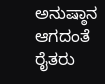ಅನುಷ್ಠಾನ ಆಗದಂತೆ ರೈತರು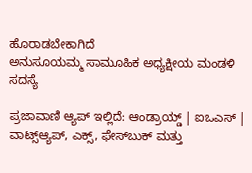ಹೊರಾಡಬೇಕಾಗಿದೆ
ಅನುಸೂಯಮ್ಮ ಸಾಮೂಹಿಕ ಅಧ್ಯಕ್ಷೀಯ ಮಂಡಳಿ ಸದಸ್ಯೆ

ಪ್ರಜಾವಾಣಿ ಆ್ಯಪ್ ಇಲ್ಲಿದೆ: ಆಂಡ್ರಾಯ್ಡ್ | ಐಒಎಸ್ | ವಾಟ್ಸ್ಆ್ಯಪ್, ಎಕ್ಸ್, ಫೇಸ್‌ಬುಕ್ ಮತ್ತು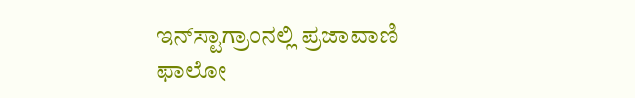ಇನ್‌ಸ್ಟಾಗ್ರಾಂನಲ್ಲಿ ಪ್ರಜಾವಾಣಿ ಫಾಲೋ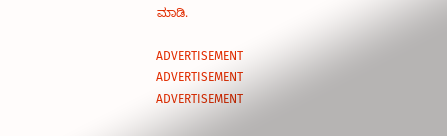ಮಾಡಿ.

ADVERTISEMENT
ADVERTISEMENT
ADVERTISEMENT